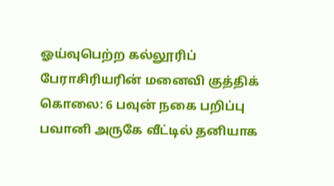ஓய்வுபெற்ற கல்லூரிப் பேராசிரியரின் மனைவி குத்திக் கொலை: 6 பவுன் நகை பறிப்பு
பவானி அருகே வீட்டில் தனியாக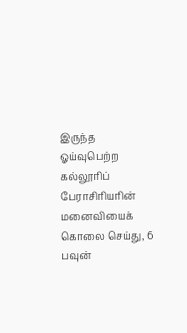இருந்த ஓய்வுபெற்ற கல்லூரிப் பேராசிரியரின் மனைவியைக் கொலை செய்து, 6 பவுன்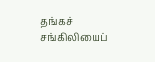தங்கச் சங்கிலியைப்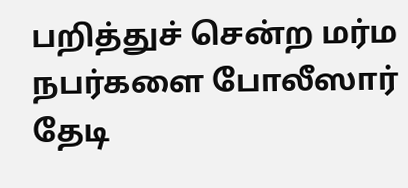பறித்துச் சென்ற மர்ம நபர்களை போலீஸார் தேடி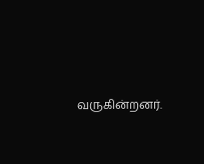வருகின்றனர்.